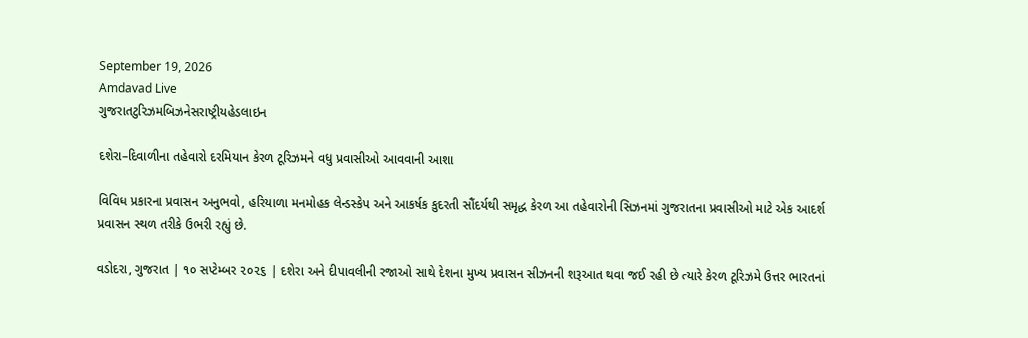September 19, 2026
Amdavad Live
ગુજરાતટુરિઝમબિઝનેસરાષ્ટ્રીયહેડલાઇન

દશેરા–દિવાળીના તહેવારો દરમિયાન કેરળ ટૂરિઝમને વધુ પ્રવાસીઓ આવવાની આશા

વિવિધ પ્રકારના પ્રવાસન અનુભવો, હરિયાળા મનમોહક લેન્ડસ્કેપ અને આકર્ષક કુદરતી સૌંદર્યથી સમૃદ્ધ કેરળ આ તહેવારોની સિઝનમાં ગુજરાતના પ્રવાસીઓ માટે એક આદર્શ પ્રવાસન સ્થળ તરીકે ઉભરી રહ્યું છે.

વડોદરા, ગુજરાત | ૧૦ સપ્ટેમ્બર ૨૦૨૬ | દશેરા અને દીપાવલીની રજાઓ સાથે દેશના મુખ્ય પ્રવાસન સીઝનની શરૂઆત થવા જઈ રહી છે ત્યારે કેરળ ટૂરિઝમે ઉત્તર ભારતનાં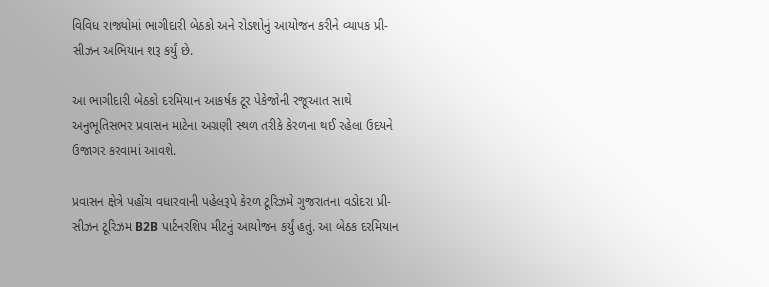વિવિધ રાજ્યોમાં ભાગીદારી બેઠકો અને રોડશોનું આયોજન કરીને વ્યાપક પ્રી-સીઝન અભિયાન શરૂ કર્યું છે.

આ ભાગીદારી બેઠકો દરમિયાન આકર્ષક ટૂર પેકેજોની રજૂઆત સાથે અનુભૂતિસભર પ્રવાસન માટેના અગ્રણી સ્થળ તરીકે કેરળના થઈ રહેલા ઉદયને ઉજાગર કરવામાં આવશે.

પ્રવાસન ક્ષેત્રે પહોંચ વધારવાની પહેલરૂપે કેરળ ટૂરિઝમે ગુજરાતના વડોદરા પ્રી-સીઝન ટૂરિઝમ B2B પાર્ટનરશિપ મીટનું આયોજન કર્યું હતું. આ બેઠક દરમિયાન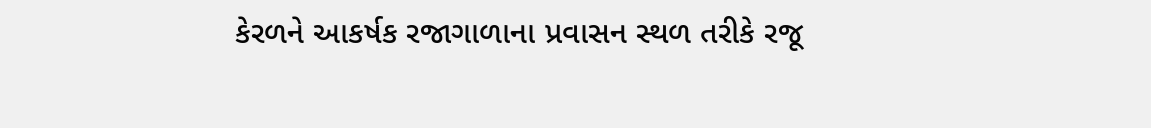કેરળને આકર્ષક રજાગાળાના પ્રવાસન સ્થળ તરીકે રજૂ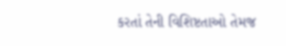કરતાં તેની વિશિષ્ટતાઓ તેમજ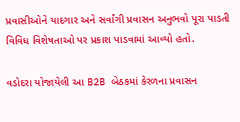પ્રવાસીઓને યાદગાર અને સર્વાંગી પ્રવાસન અનુભવો પૂરા પાડતી વિવિધ વિશેષતાઓ પર પ્રકાશ પાડવામાં આવ્યો હતો.

વડોદરા યોજાયેલી આ B2B બેઠકમાં કેરળના પ્રવાસન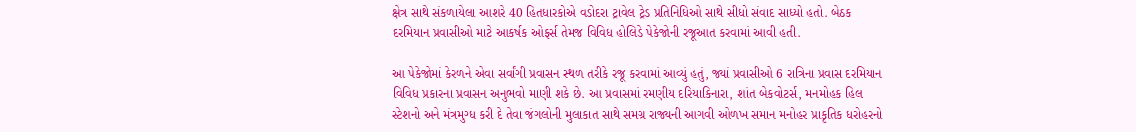ક્ષેત્ર સાથે સંકળાયેલા આશરે 40 હિતધારકોએ વડોદરા ટ્રાવેલ ટ્રેડ પ્રતિનિધિઓ સાથે સીધો સંવાદ સાધ્યો હતો. બેઠક દરમિયાન પ્રવાસીઓ માટે આકર્ષક ઓફર્સ તેમજ વિવિધ હોલિડે પેકેજોની રજૂઆત કરવામાં આવી હતી.

આ પેકેજોમાં કેરળને એવા સર્વાંગી પ્રવાસન સ્થળ તરીકે રજૂ કરવામાં આવ્યું હતું, જ્યાં પ્રવાસીઓ 6 રાત્રિના પ્રવાસ દરમિયાન વિવિધ પ્રકારના પ્રવાસન અનુભવો માણી શકે છે. આ પ્રવાસમાં રમણીય દરિયાકિનારા, શાંત બેકવોટર્સ, મનમોહક હિલ સ્ટેશનો અને મંત્રમુગ્ધ કરી દે તેવા જંગલોની મુલાકાત સાથે સમગ્ર રાજ્યની આગવી ઓળખ સમાન મનોહર પ્રાકૃતિક ધરોહરનો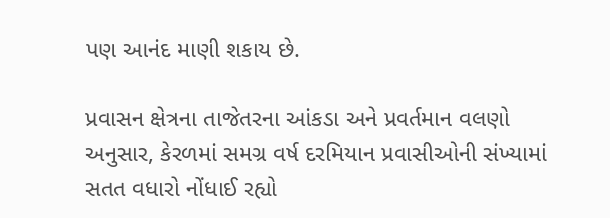પણ આનંદ માણી શકાય છે.

પ્રવાસન ક્ષેત્રના તાજેતરના આંકડા અને પ્રવર્તમાન વલણો અનુસાર, કેરળમાં સમગ્ર વર્ષ દરમિયાન પ્રવાસીઓની સંખ્યામાં સતત વધારો નોંધાઈ રહ્યો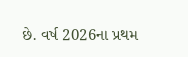છે. વર્ષ 2026ના પ્રથમ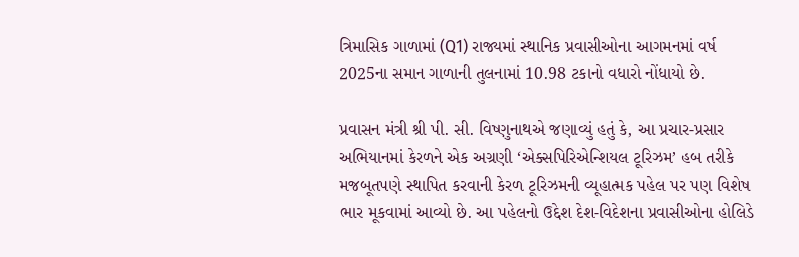ત્રિમાસિક ગાળામાં (Q1) રાજ્યમાં સ્થાનિક પ્રવાસીઓના આગમનમાં વર્ષ 2025ના સમાન ગાળાની તુલનામાં 10.98 ટકાનો વધારો નોંધાયો છે.

પ્રવાસન મંત્રી શ્રી પી. સી. વિષ્ણુનાથએ જણાવ્યું હતું કે, આ પ્રચાર-પ્રસાર અભિયાનમાં કેરળને એક અગ્રણી ‘એક્સપિરિએન્શિયલ ટૂરિઝમ’ હબ તરીકે મજબૂતપણે સ્થાપિત કરવાની કેરળ ટૂરિઝમની વ્યૂહાત્મક પહેલ પર પણ વિશેષ ભાર મૂકવામાં આવ્યો છે. આ પહેલનો ઉદ્દેશ દેશ-વિદેશના પ્રવાસીઓના હોલિડે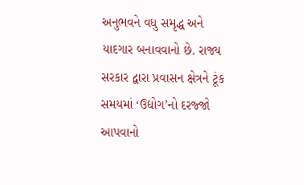અનુભવને વધુ સમૃદ્ધ અને યાદગાર બનાવવાનો છે. રાજ્ય સરકાર દ્વારા પ્રવાસન ક્ષેત્રને ટૂંક સમયમાં ‘ઉદ્યોગ’નો દરજ્જો આપવાનો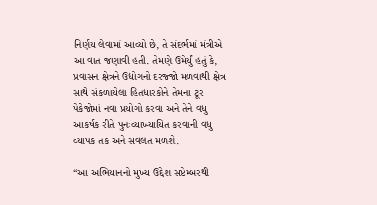નિર્ણય લેવામાં આવ્યો છે, તે સંદર્ભમાં મંત્રીએ આ વાત જણાવી હતી. તેમણે ઉમેર્યું હતું કે, પ્રવાસન ક્ષેત્રને ઉદ્યોગનો દરજ્જો મળવાથી ક્ષેત્ર સાથે સંકળાયેલા હિતધારકોને તેમના ટૂર પેકેજોમાં નવા પ્રયોગો કરવા અને તેને વધુ આકર્ષક રીતે પુનઃવ્યાખ્યાયિત કરવાની વધુ વ્યાપક તક અને સવલત મળશે.

“આ અભિયાનનો મુખ્ય ઉદ્દેશ સપ્ટેમ્બરથી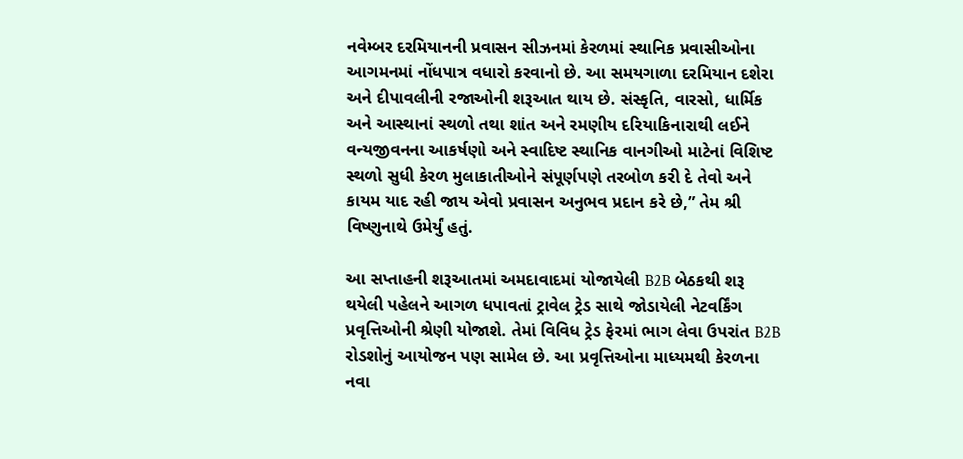નવેમ્બર દરમિયાનની પ્રવાસન સીઝનમાં કેરળમાં સ્થાનિક પ્રવાસીઓના આગમનમાં નોંધપાત્ર વધારો કરવાનો છે. આ સમયગાળા દરમિયાન દશેરા અને દીપાવલીની રજાઓની શરૂઆત થાય છે. સંસ્કૃતિ, વારસો, ધાર્મિક અને આસ્થાનાં સ્થળો તથા શાંત અને રમણીય દરિયાકિનારાથી લઈને વન્યજીવનના આકર્ષણો અને સ્વાદિષ્ટ સ્થાનિક વાનગીઓ માટેનાં વિશિષ્ટ સ્થળો સુધી કેરળ મુલાકાતીઓને સંપૂર્ણપણે તરબોળ કરી દે તેવો અને કાયમ યાદ રહી જાય એવો પ્રવાસન અનુભવ પ્રદાન કરે છે,” તેમ શ્રી વિષ્ણુનાથે ઉમેર્યું હતું.

આ સપ્તાહની શરૂઆતમાં અમદાવાદમાં યોજાયેલી B2B બેઠકથી શરૂ થયેલી પહેલને આગળ ધપાવતાં ટ્રાવેલ ટ્રેડ સાથે જોડાયેલી નેટવર્કિંગ પ્રવૃત્તિઓની શ્રેણી યોજાશે. તેમાં વિવિધ ટ્રેડ ફેરમાં ભાગ લેવા ઉપરાંત B2B રોડશોનું આયોજન પણ સામેલ છે. આ પ્રવૃત્તિઓના માધ્યમથી કેરળના નવા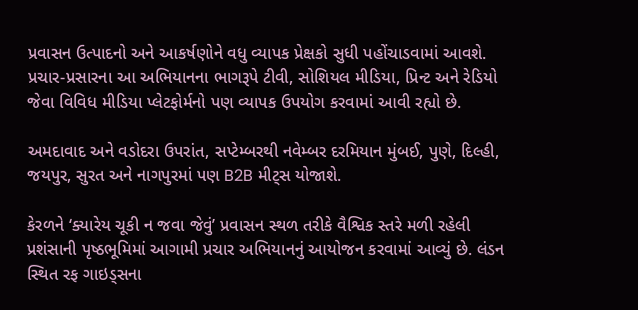પ્રવાસન ઉત્પાદનો અને આકર્ષણોને વધુ વ્યાપક પ્રેક્ષકો સુધી પહોંચાડવામાં આવશે. પ્રચાર-પ્રસારના આ અભિયાનના ભાગરૂપે ટીવી, સોશિયલ મીડિયા, પ્રિન્ટ અને રેડિયો જેવા વિવિધ મીડિયા પ્લેટફોર્મનો પણ વ્યાપક ઉપયોગ કરવામાં આવી રહ્યો છે.

અમદાવાદ અને વડોદરા ઉપરાંત, સપ્ટેમ્બરથી નવેમ્બર દરમિયાન મુંબઈ, પુણે, દિલ્હી, જયપુર, સુરત અને નાગપુરમાં પણ B2B મીટ્સ યોજાશે.

કેરળને ‘ક્યારેય ચૂકી ન જવા જેવું’ પ્રવાસન સ્થળ તરીકે વૈશ્વિક સ્તરે મળી રહેલી પ્રશંસાની પૃષ્ઠભૂમિમાં આગામી પ્રચાર અભિયાનનું આયોજન કરવામાં આવ્યું છે. લંડન સ્થિત રફ ગાઇડ્સના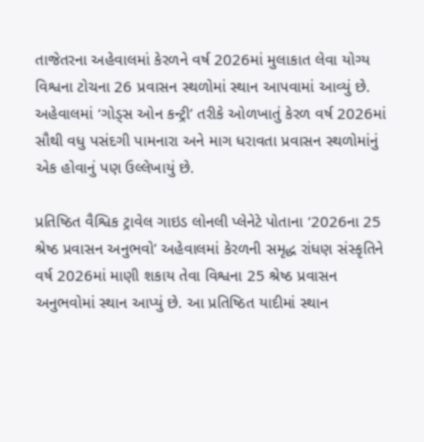તાજેતરના અહેવાલમાં કેરળને વર્ષ 2026માં મુલાકાત લેવા યોગ્ય વિશ્વના ટોચના 26 પ્રવાસન સ્થળોમાં સ્થાન આપવામાં આવ્યું છે. અહેવાલમાં ‘ગોડ્સ ઓન કન્ટ્રી’ તરીકે ઓળખાતું કેરળ વર્ષ 2026માં સૌથી વધુ પસંદગી પામનારા અને માગ ધરાવતા પ્રવાસન સ્થળોમાંનું એક હોવાનું પણ ઉલ્લેખાયું છે.

પ્રતિષ્ઠિત વૈશ્વિક ટ્રાવેલ ગાઇડ લોનલી પ્લેનેટે પોતાના ‘2026ના 25 શ્રેષ્ઠ પ્રવાસન અનુભવો’ અહેવાલમાં કેરળની સમૃદ્ધ રાંધણ સંસ્કૃતિને વર્ષ 2026માં માણી શકાય તેવા વિશ્વના 25 શ્રેષ્ઠ પ્રવાસન અનુભવોમાં સ્થાન આપ્યું છે. આ પ્રતિષ્ઠિત યાદીમાં સ્થાન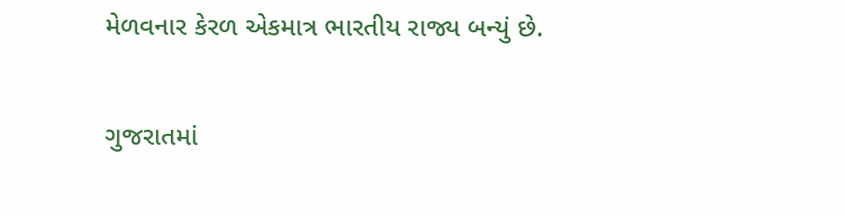મેળવનાર કેરળ એકમાત્ર ભારતીય રાજ્ય બન્યું છે.

ગુજરાતમાં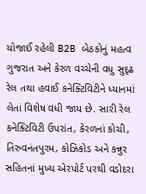યોજાઈ રહેલી B2B બેઠકોનું મહત્વ ગુજરાત અને કેરળ વચ્ચેની વધુ સુદૃઢ રેલ તથા હવાઈ કનેક્ટિવિટીને ધ્યાનમાં લેતાં વિશેષ વધી જાય છે. સારી રેલ કનેક્ટિવિટી ઉપરાંત, કેરળનાં કોચી, તિરુવનંતપુરમ, કોઝિકોડ અને કન્નુર સહિતનાં મુખ્ય એરપોર્ટ પરથી વડોદરા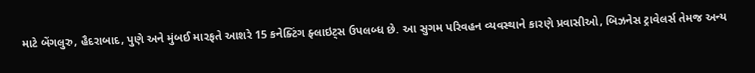માટે બેંગલુરુ, હૈદરાબાદ, પુણે અને મુંબઈ મારફતે આશરે 15 કનેક્ટિંગ ફ્લાઇટ્સ ઉપલબ્ધ છે. આ સુગમ પરિવહન વ્યવસ્થાને કારણે પ્રવાસીઓ, બિઝનેસ ટ્રાવેલર્સ તેમજ અન્ય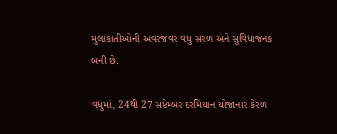મુલાકાતીઓની અવરજવર વધુ સરળ અને સુવિધાજનક બની છે.

વધુમાં, 24થી 27 સપ્ટેમ્બર દરમિયાન યોજાનાર કેરળ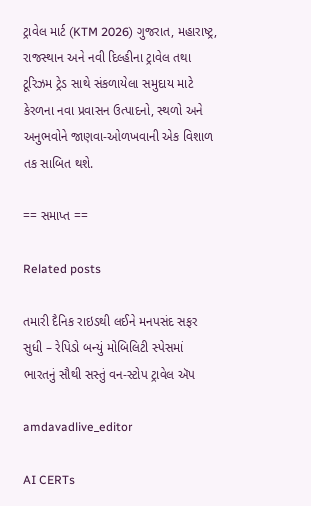ટ્રાવેલ માર્ટ (KTM 2026) ગુજરાત, મહારાષ્ટ્ર, રાજસ્થાન અને નવી દિલ્હીના ટ્રાવેલ તથા ટૂરિઝમ ટ્રેડ સાથે સંકળાયેલા સમુદાય માટે કેરળના નવા પ્રવાસન ઉત્પાદનો, સ્થળો અને અનુભવોને જાણવા-ઓળખવાની એક વિશાળ તક સાબિત થશે.

== સમાપ્ત ==

Related posts

તમારી દૈનિક રાઇડથી લઈને મનપસંદ સફર સુધી – રેપિડો બન્યું મોબિલિટી સ્પેસમાં ભારતનું સૌથી સસ્તું વન-સ્ટોપ ટ્રાવેલ ઍપ

amdavadlive_editor

AI CERTs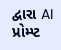દ્વારા AI પ્રોમ્પ્ટ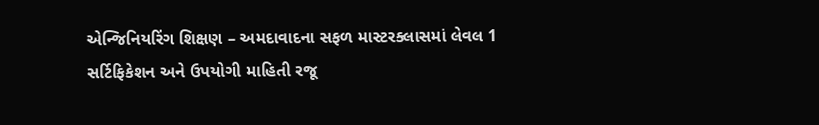એન્જિનિયરિંગ શિક્ષણ – અમદાવાદના સફળ માસ્ટરક્લાસમાં લેવલ 1 સર્ટિફિકેશન અને ઉપયોગી માહિતી રજૂ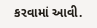કરવામાં આવી.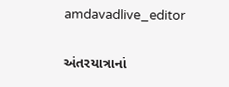amdavadlive_editor

અંતરયાત્રાનાં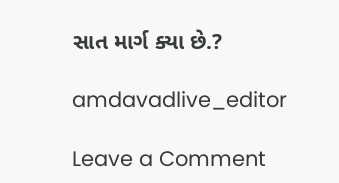સાત માર્ગ ક્યા છે.?

amdavadlive_editor

Leave a Comment